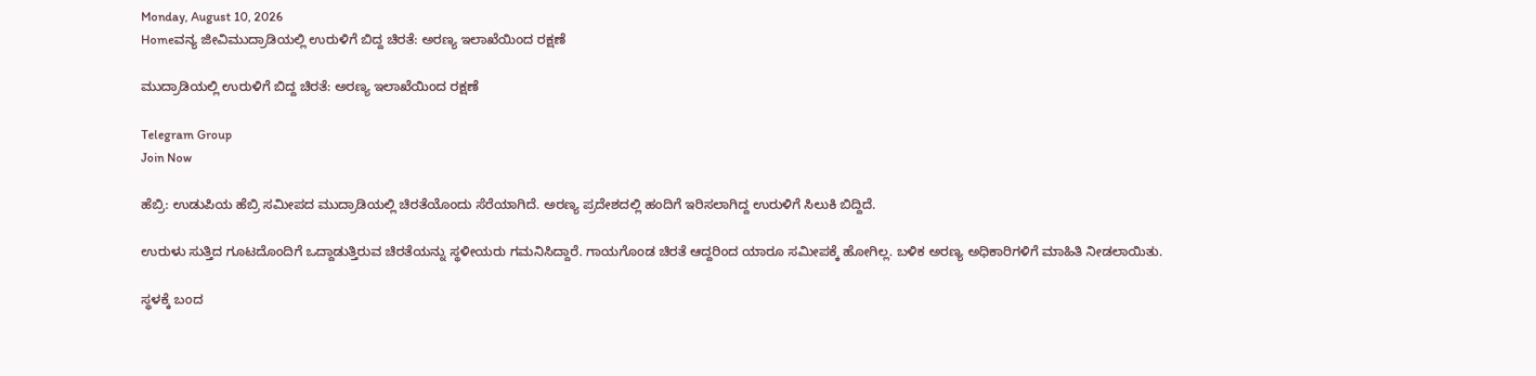Monday, August 10, 2026
Homeವನ್ಯ ಜೀವಿಮುದ್ರಾಡಿಯಲ್ಲಿ ಉರುಳಿಗೆ ಬಿದ್ದ ಚಿರತೆ: ಅರಣ್ಯ ಇಲಾಖೆಯಿಂದ ರಕ್ಷಣೆ

ಮುದ್ರಾಡಿಯಲ್ಲಿ ಉರುಳಿಗೆ ಬಿದ್ದ ಚಿರತೆ: ಅರಣ್ಯ ಇಲಾಖೆಯಿಂದ ರಕ್ಷಣೆ

Telegram Group
Join Now

ಹೆಬ್ರಿ: ಉಡುಪಿಯ ಹೆಬ್ರಿ ಸಮೀಪದ ಮುದ್ರಾಡಿಯಲ್ಲಿ ಚಿರತೆಯೊಂದು ಸೆರೆಯಾಗಿದೆ. ಅರಣ್ಯ ಪ್ರದೇಶದಲ್ಲಿ ಹಂದಿಗೆ ಇರಿಸಲಾಗಿದ್ದ ಉರುಳಿಗೆ ಸಿಲುಕಿ ಬಿದ್ದಿದೆ.

ಉರುಳು ಸುತ್ತಿದ ಗೂಟದೊಂದಿಗೆ ಒದ್ದಾಡುತ್ತಿರುವ ಚಿರತೆಯನ್ನು ಸ್ಥಳೀಯರು ಗಮನಿಸಿದ್ದಾರೆ. ಗಾಯಗೊಂಡ ಚಿರತೆ ಆದ್ದರಿಂದ ಯಾರೂ ಸಮೀಪಕ್ಕೆ ಹೋಗಿಲ್ಲ. ಬಳಿಕ ಅರಣ್ಯ ಅಧಿಕಾರಿಗಳಿಗೆ ಮಾಹಿತಿ ನೀಡಲಾಯಿತು.

ಸ್ಥಳಕ್ಕೆ ಬಂದ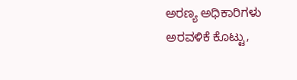ಅರಣ್ಯ ಅಧಿಕಾರಿಗಳು ಅರವಳಿಕೆ ಕೊಟ್ಟು,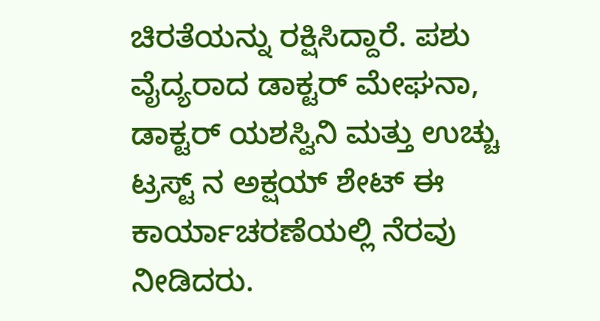ಚಿರತೆಯನ್ನು ರಕ್ಷಿಸಿದ್ದಾರೆ. ಪಶು ವೈದ್ಯರಾದ ಡಾಕ್ಟರ್ ಮೇಘನಾ, ಡಾಕ್ಟರ್ ಯಶಸ್ವಿನಿ ಮತ್ತು ಉಚ್ಚು ಟ್ರಸ್ಟ್ ನ ಅಕ್ಷಯ್ ಶೇಟ್ ಈ ಕಾರ್ಯಾಚರಣೆಯಲ್ಲಿ ನೆರವು ನೀಡಿದರು.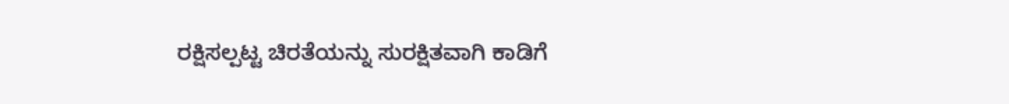ರಕ್ಷಿಸಲ್ಪಟ್ಟ ಚಿರತೆಯನ್ನು ಸುರಕ್ಷಿತವಾಗಿ ಕಾಡಿಗೆ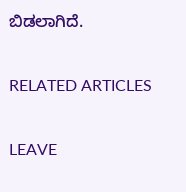ಬಿಡಲಾಗಿದೆ.

RELATED ARTICLES

LEAVE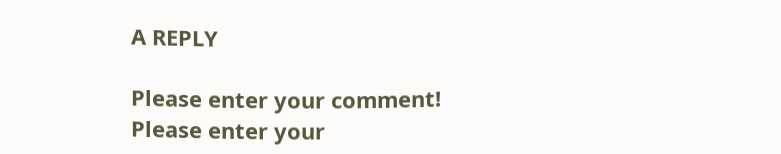A REPLY

Please enter your comment!
Please enter your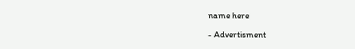name here

- Advertisment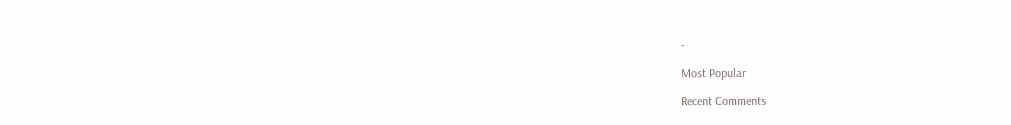-

Most Popular

Recent Comments